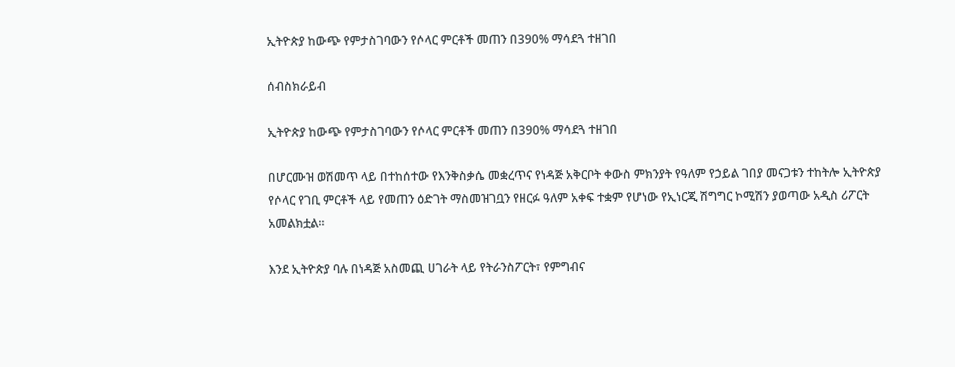ኢትዮጵያ ከውጭ የምታስገባውን የሶላር ምርቶች መጠን በ390% ማሳደጓ ተዘገበ

ሰብስክራይብ

ኢትዮጵያ ከውጭ የምታስገባውን የሶላር ምርቶች መጠን በ390% ማሳደጓ ተዘገበ

በሆርሙዝ ወሽመጥ ላይ በተከሰተው የእንቅስቃሴ መቋረጥና የነዳጅ አቅርቦት ቀውስ ምክንያት የዓለም የኃይል ገበያ መናጋቱን ተከትሎ ኢትዮጵያ የሶላር የገቢ ምርቶች ላይ የመጠን ዕድገት ማስመዝገቧን የዘርፉ ዓለም አቀፍ ተቋም የሆነው የኢነርጂ ሽግግር ኮሚሽን ያወጣው አዲስ ሪፖርት አመልክቷል።

እንደ ኢትዮጵያ ባሉ በነዳጅ አስመጪ ሀገራት ላይ የትራንስፖርት፣ የምግብና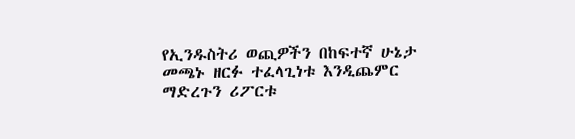የኢንዱስትሪ ወጪዎችን በከፍተኛ ሁኔታ መጫኑ ዘርፉ ተፈላጊነቱ እንዲጨምር ማድረጉን ሪፖርቱ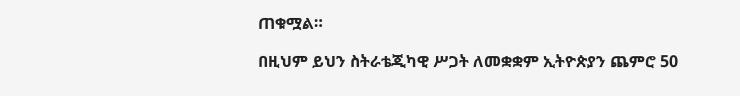ጠቁሟል።

በዚህም ይህን ስትራቴጂካዊ ሥጋት ለመቋቋም ኢትዮጵያን ጨምሮ 50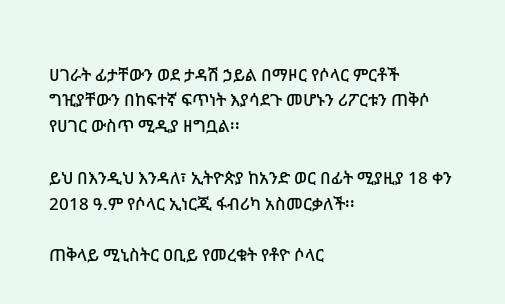ሀገራት ፊታቸውን ወደ ታዳሽ ኃይል በማዞር የሶላር ምርቶች ግዢያቸውን በከፍተኛ ፍጥነት እያሳደጉ መሆኑን ሪፖርቱን ጠቅሶ የሀገር ውስጥ ሚዲያ ዘግቧል፡፡

ይህ በእንዲህ እንዳለ፣ ኢትዮጵያ ከአንድ ወር በፊት ሚያዚያ 18 ቀን 2018 ዓ.ም የሶላር ኢነርጂ ፋብሪካ አስመርቃለች፡፡

ጠቅላይ ሚኒስትር ዐቢይ የመረቁት የቶዮ ሶላር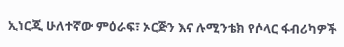ኢነርጂ ሁለተኛው ምዕራፍ፣ ኦርጅን እና ሉሚንቴክ የሶላር ፋብሪካዎች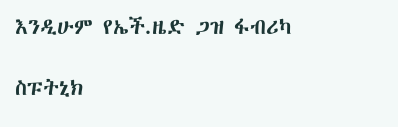እንዲሁም የኤች.ዜድ ጋዝ ፋብሪካ

ስፑትኒክ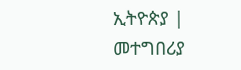ኢትዮጵያ | መተግበሪያ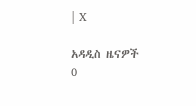| X

አዳዲስ ዜናዎች
0